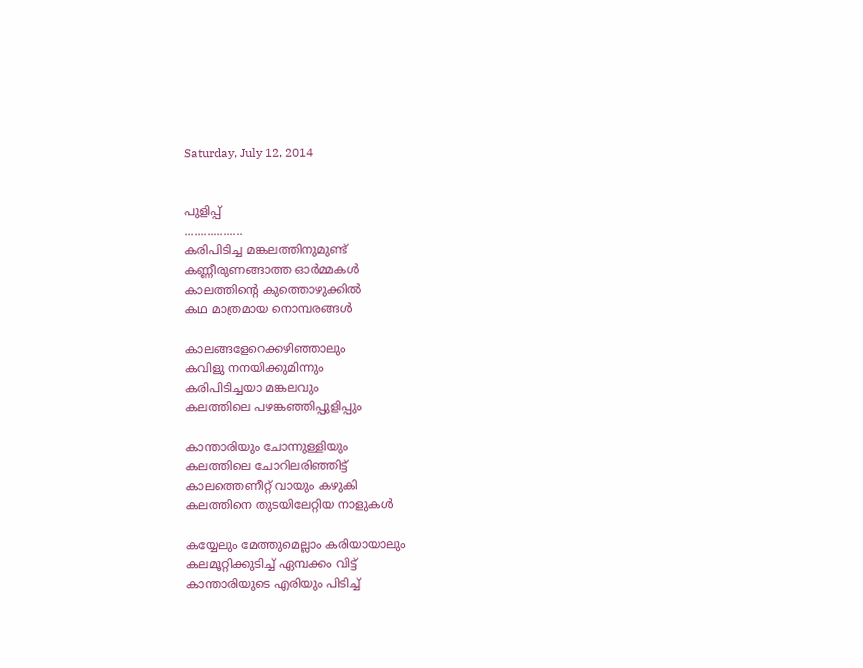Saturday, July 12, 2014


പുളിപ്പ്
..................
കരിപിടിച്ച മങ്കലത്തിനുമുണ്ട്
കണ്ണീരുണങ്ങാത്ത ഓര്‍മ്മകള്‍
കാലത്തിന്‍റെ കുത്തൊഴുക്കില്‍
കഥ മാത്രമായ നൊമ്പരങ്ങള്‍

കാലങ്ങളേറെക്കഴിഞ്ഞാലും
കവിളു നനയിക്കുമിന്നും
കരിപിടിച്ചയാ മങ്കലവും
കലത്തിലെ പഴങ്കഞ്ഞിപ്പുളിപ്പും

കാന്താരിയും ചോന്നുള്ളിയും
കലത്തിലെ ചോറിലരിഞ്ഞിട്ട്
കാലത്തെണീറ്റ് വായും കഴുകി
കലത്തിനെ തുടയിലേറ്റിയ നാളുകള്‍

കയ്യേലും മേത്തുമെല്ലാം കരിയായാലും
കലമൂറ്റിക്കുടിച്ച് ഏമ്പക്കം വിട്ട്
കാന്താരിയുടെ എരിയും പിടിച്ച്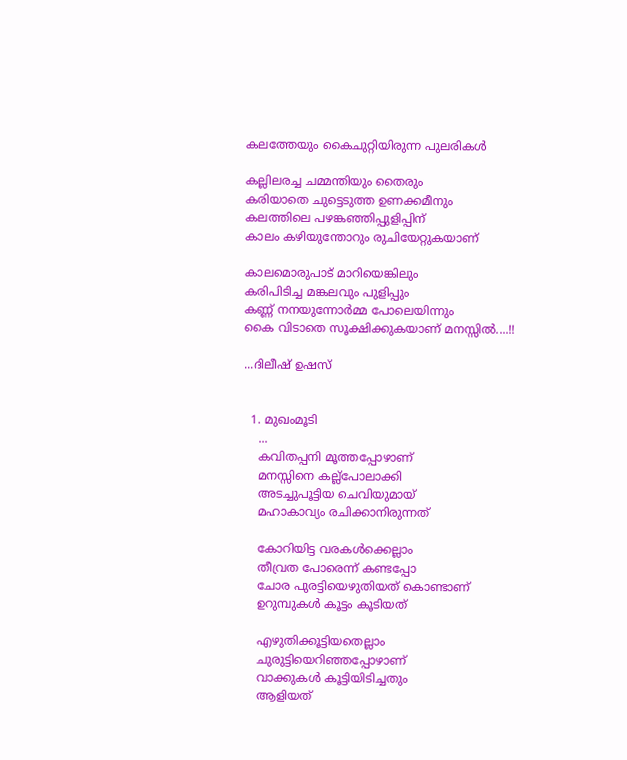കലത്തേയും കൈചുറ്റിയിരുന്ന പുലരികള്‍

കല്ലിലരച്ച ചമ്മന്തിയും തൈരും
കരിയാതെ ചുട്ടെടുത്ത ഉണക്കമീനും
കലത്തിലെ പഴങ്കഞ്ഞിപ്പുളിപ്പിന്
കാലം കഴിയുന്തോറും രുചിയേറ്റുകയാണ്

കാലമൊരുപാട് മാറിയെങ്കിലും
കരിപിടിച്ച മങ്കലവും പുളിപ്പും
കണ്ണ്‍ നനയുന്നോര്‍മ്മ പോലെയിന്നും
കൈ വിടാതെ സൂക്ഷിക്കുകയാണ് മനസ്സില്‍....!!

...ദിലീഷ് ഉഷസ്


  1. മുഖംമൂടി
    ...
    കവിതപ്പനി മൂത്തപ്പോഴാണ്
    മനസ്സിനെ കല്ല്‌പോലാക്കി
    അടച്ചുപൂട്ടിയ ചെവിയുമായ്
    മഹാകാവ്യം രചിക്കാനിരുന്നത്

    കോറിയിട്ട വരകള്‍ക്കെല്ലാം
    തീവ്രത പോരെന്ന് കണ്ടപ്പോ
    ചോര പുരട്ടിയെഴുതിയത് കൊണ്ടാണ്
    ഉറുമ്പുകള്‍ കൂട്ടം കൂടിയത്

    എഴുതിക്കൂട്ടിയതെല്ലാം
    ചുരുട്ടിയെറിഞ്ഞപ്പോഴാണ്
    വാക്കുകള്‍ കൂട്ടിയിടിച്ചതും
    ആളിയത്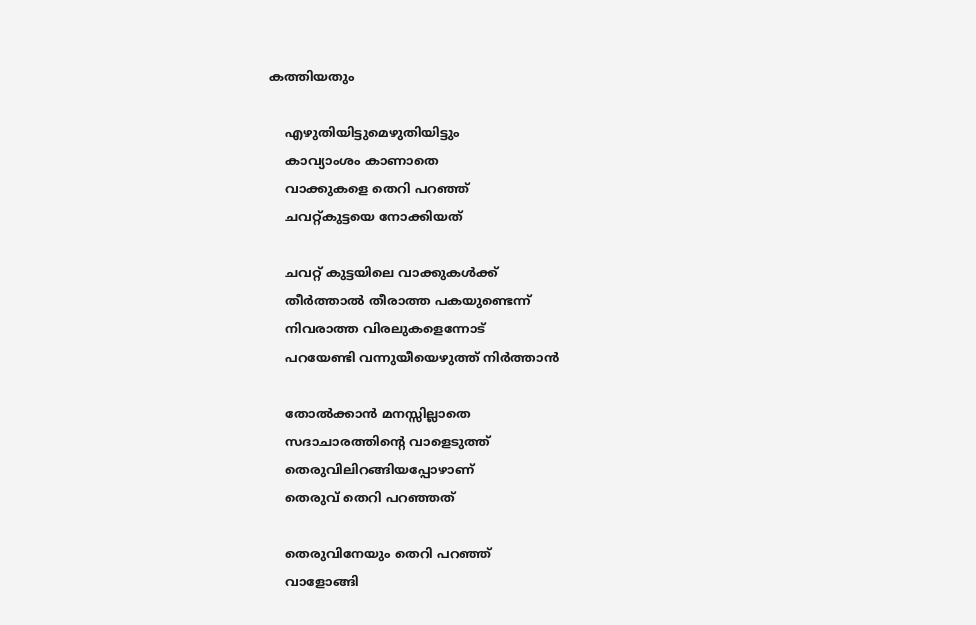കത്തിയതും

    എഴുതിയിട്ടുമെഴുതിയിട്ടും
    കാവ്യാംശം കാണാതെ
    വാക്കുകളെ തെറി പറഞ്ഞ്
    ചവറ്റ്കുട്ടയെ നോക്കിയത്

    ചവറ്റ് കുട്ടയിലെ വാക്കുകള്‍ക്ക്
    തീര്‍ത്താല്‍ തീരാത്ത പകയുണ്ടെന്ന്
    നിവരാത്ത വിരലുകളെന്നോട്
    പറയേണ്ടി വന്നുയീയെഴുത്ത് നിര്‍ത്താന്‍

    തോല്‍ക്കാന്‍ മനസ്സില്ലാതെ
    സദാചാരത്തിന്‍റെ വാളെടുത്ത്
    തെരുവിലിറങ്ങിയപ്പോഴാണ്
    തെരുവ് തെറി പറഞ്ഞത്

    തെരുവിനേയും തെറി പറഞ്ഞ്
    വാളോങ്ങി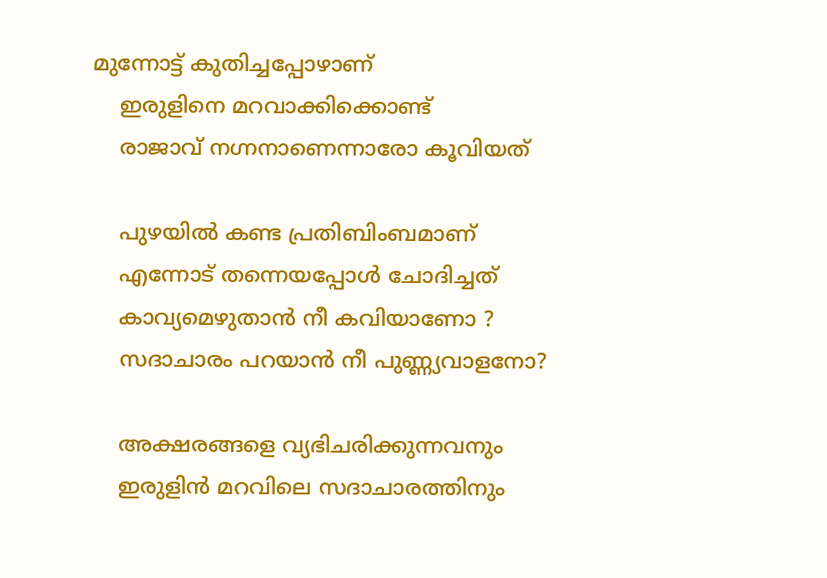മുന്നോട്ട് കുതിച്ചപ്പോഴാണ്
    ഇരുളിനെ മറവാക്കിക്കൊണ്ട്
    രാജാവ് നഗ്നനാണെന്നാരോ കൂവിയത്

    പുഴയില്‍ കണ്ട പ്രതിബിംബമാണ്
    എന്നോട് തന്നെയപ്പോള്‍ ചോദിച്ചത്
    കാവ്യമെഴുതാന്‍ നീ കവിയാണോ ?
    സദാചാരം പറയാന്‍ നീ പുണ്ണ്യവാളനോ?

    അക്ഷരങ്ങളെ വ്യഭിചരിക്കുന്നവനും
    ഇരുളിന്‍ മറവിലെ സദാചാരത്തിനും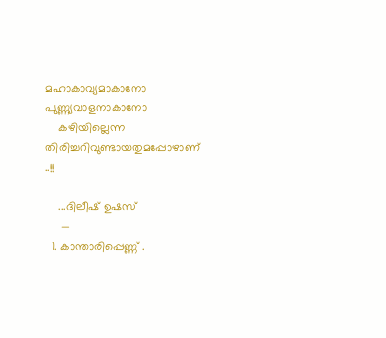മഹാകാവ്യമാകാനോ പുണ്ണ്യവാളനാകാനോ
    കഴിയില്ലെന്ന തിരിച്ചറിവുണ്ടായതുമപ്പോഴാണ് ..!!

    ...ദിലീഷ് ഉഷസ്
     —
  1. കാ‍ന്താരിപ്പെണ്ണ് .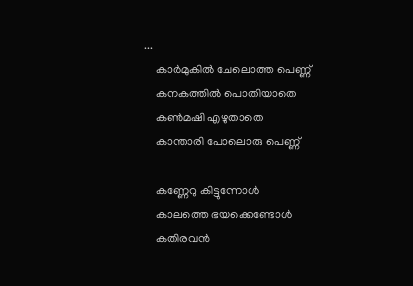...
    കാര്‍മുകില്‍ ചേലൊത്ത പെണ്ണ്
    കനകത്തില്‍ പൊതിയാതെ
    കണ്‍മഷി എഴുതാതെ
    കാ‍ന്താരി പോലൊരു പെണ്ണ്

    കണ്ണേറു കിട്ടുന്നോള്‍
    കാലത്തെ ഭയക്കെണ്ടോള്‍
    കതിരവന്‍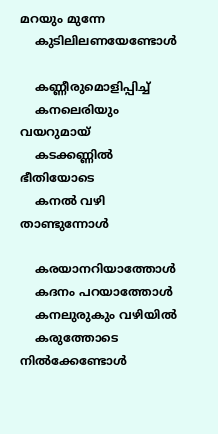മറയും മുന്നേ
    കുടിലിലണയേണ്ടോള്‍

    കണ്ണീരുമൊളിപ്പിച്ച്
    കനലെരിയും വയറുമായ്
    കടക്കണ്ണില്‍ ഭീതിയോടെ
    കനല്‍ വഴി താണ്ടുന്നോള്‍

    കരയാനറിയാത്തോള്‍
    കദനം പറയാത്തോള്‍
    കനലുരുകും വഴിയില്‍
    കരുത്തോടെ നില്‍ക്കേണ്ടോള്‍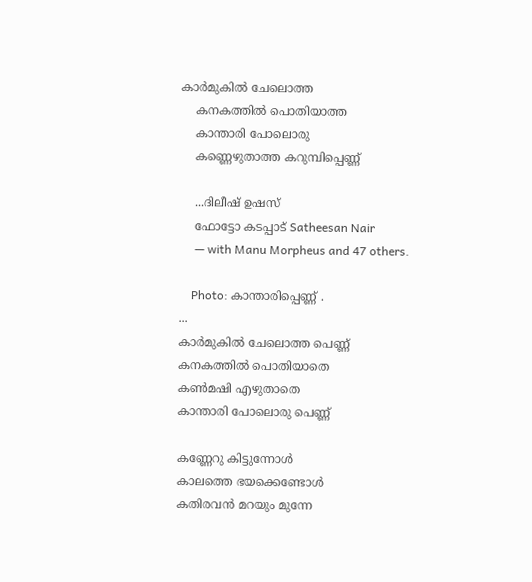കാര്‍മുകില്‍ ചേലൊത്ത
    കനകത്തില്‍ പൊതിയാത്ത
    കാ‍ന്താരി പോലൊരു
    കണ്ണെഴുതാത്ത കറുമ്പിപ്പെണ്ണ്

    ...ദിലീഷ് ഉഷസ്
    ഫോട്ടോ കടപ്പാട് Satheesan Nair
     — with Manu Morpheus and 47 others.

    Photo: കാ‍ന്താരിപ്പെണ്ണ് .
...
കാര്‍മുകില്‍ ചേലൊത്ത പെണ്ണ്
കനകത്തില്‍ പൊതിയാതെ
കണ്‍മഷി എഴുതാതെ
കാ‍ന്താരി പോലൊരു പെണ്ണ്

കണ്ണേറു കിട്ടുന്നോള്‍
കാലത്തെ ഭയക്കെണ്ടോള്‍
കതിരവന്‍ മറയും മുന്നേ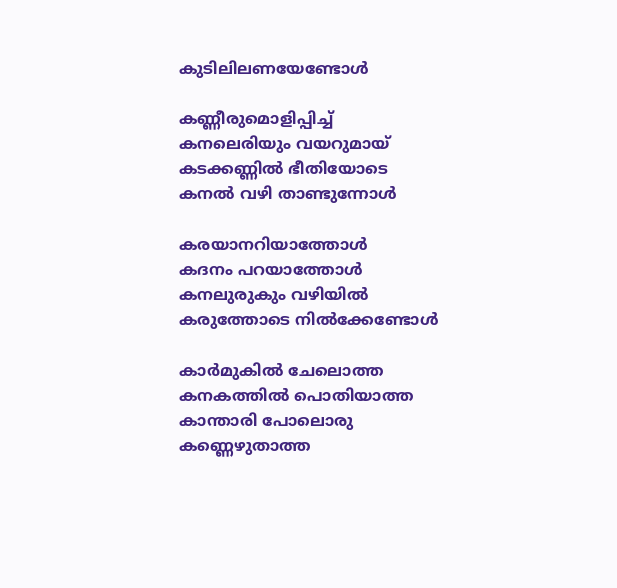കുടിലിലണയേണ്ടോള്‍

കണ്ണീരുമൊളിപ്പിച്ച്
കനലെരിയും വയറുമായ്
കടക്കണ്ണില്‍ ഭീതിയോടെ
കനല്‍ വഴി താണ്ടുന്നോള്‍

കരയാനറിയാത്തോള്‍
കദനം പറയാത്തോള്‍
കനലുരുകും വഴിയില്‍
കരുത്തോടെ നില്‍ക്കേണ്ടോള്‍

കാര്‍മുകില്‍ ചേലൊത്ത
കനകത്തില്‍ പൊതിയാത്ത
കാ‍ന്താരി പോലൊരു
കണ്ണെഴുതാത്ത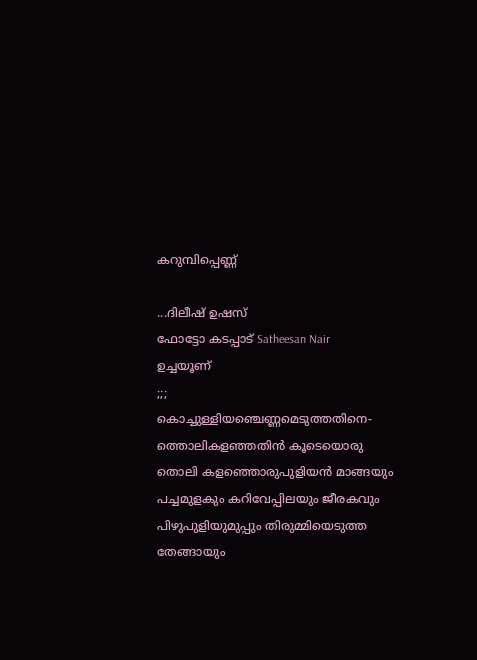കറുമ്പിപ്പെണ്ണ്

...ദിലീഷ് ഉഷസ്
ഫോട്ടോ കടപ്പാട് Satheesan Nair
ഉച്ചയൂണ്
;;;
കൊച്ചുള്ളിയഞ്ചെണ്ണമെടുത്തതിനെ-
ത്തൊലികളഞ്ഞതിന്‍ കൂടെയൊരു
തൊലി കളഞ്ഞൊരുപുളിയന്‍ മാങ്ങയും
പച്ചമുളകും കറിവേപ്പിലയും ജീരകവും
പിഴുപുളിയുമുപ്പും തിരുമ്മിയെടുത്ത
തേങ്ങായും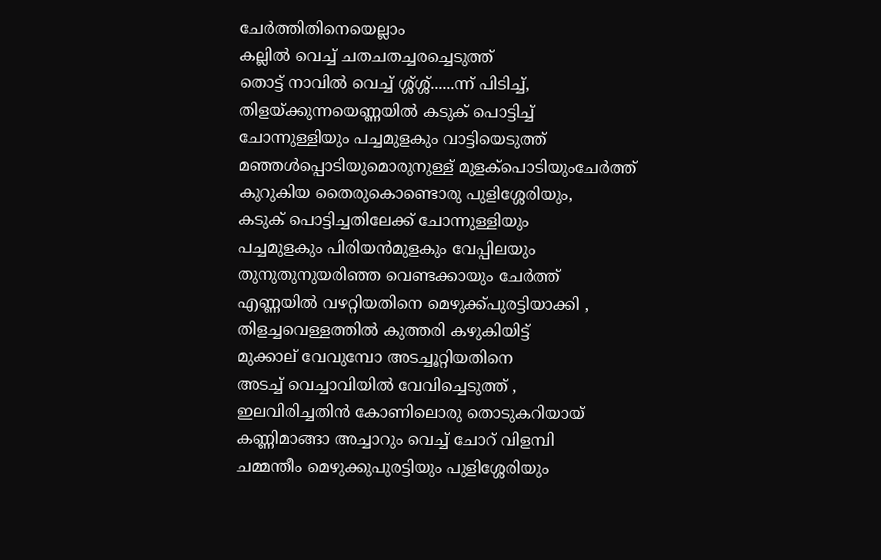ചേര്‍ത്തിതിനെയെല്ലാം
കല്ലില്‍ വെച്ച് ചതചതച്ചരച്ചെടുത്ത്
തൊട്ട് നാവില്‍ വെച്ച് ശ്ശ്ശ്ശ്......ന്ന്‍ പിടിച്ച്,
തിളയ്ക്കുന്നയെണ്ണയില്‍ കടുക് പൊട്ടിച്ച്
ചോന്നുള്ളിയും പച്ചമുളകും വാട്ടിയെടുത്ത്
മഞ്ഞള്‍പ്പൊടിയുമൊരുനുള്ള് മുളക്പൊടിയുംചേര്‍ത്ത്
കുറുകിയ തൈരുകൊണ്ടൊരു പുളിശ്ശേരിയും,
കടുക് പൊട്ടിച്ചതിലേക്ക് ചോന്നുള്ളിയും
പച്ചമുളകും പിരിയന്‍മുളകും വേപ്പിലയും
തുനുതുനുയരിഞ്ഞ വെണ്ടക്കായും ചേര്‍ത്ത്
എണ്ണയില്‍ വഴറ്റിയതിനെ മെഴുക്ക്‌പുരട്ടിയാക്കി ,
തിളച്ചവെള്ളത്തില്‍ കുത്തരി കഴുകിയിട്ട്
മുക്കാല് വേവുമ്പോ അടച്ചൂറ്റിയതിനെ
അടച്ച് വെച്ചാവിയില്‍ വേവിച്ചെടുത്ത് ,
ഇലവിരിച്ചതിന്‍ കോണിലൊരു തൊടുകറിയായ്
കണ്ണിമാങ്ങാ അച്ചാറും വെച്ച് ചോറ് വിളമ്പി
ചമ്മന്തീം മെഴുക്കുപുരട്ടിയും പുളിശ്ശേരിയും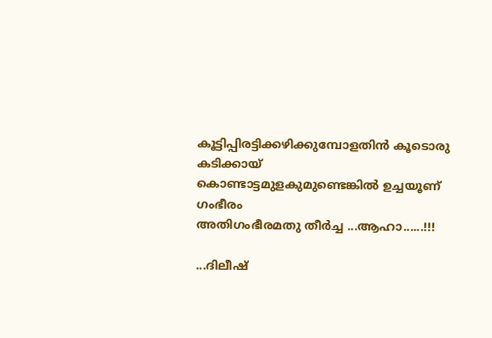കൂട്ടിപ്പിരട്ടിക്കഴിക്കുമ്പോളതിന്‍ കൂടൊരു കടിക്കായ്
കൊണ്ടാട്ടമുളകുമുണ്ടെങ്കില്‍ ഉച്ചയൂണ് ഗംഭീരം
അതിഗംഭീരമതു തീര്‍ച്ച ...ആഹാ......!!!

...ദിലീഷ്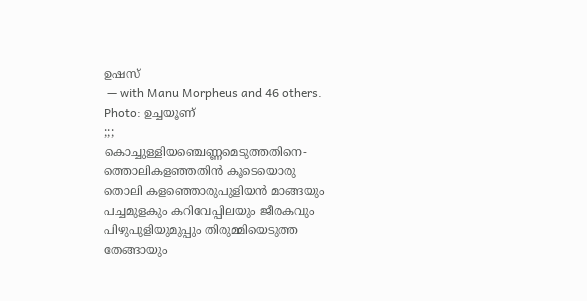ഉഷസ്
 — with Manu Morpheus and 46 others.
Photo: ഉച്ചയൂണ്
;;;
കൊച്ചുള്ളിയഞ്ചെണ്ണമെടുത്തതിനെ-
ത്തൊലികളഞ്ഞതിന്‍ കൂടെയൊരു
തൊലി കളഞ്ഞൊരുപുളിയന്‍ മാങ്ങയും
പച്ചമുളകും കറിവേപ്പിലയും ജീരകവും
പിഴുപുളിയുമുപ്പും തിരുമ്മിയെടുത്ത
തേങ്ങായും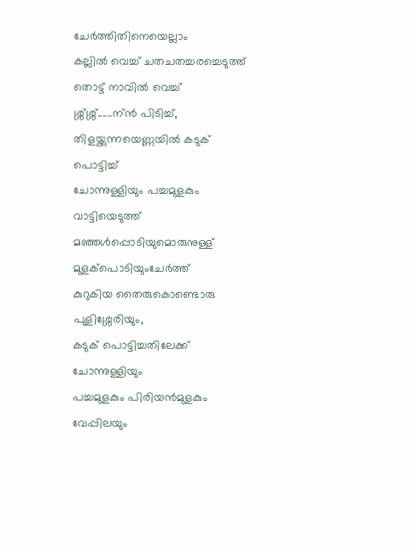ചേര്‍ത്തിതിനെയെല്ലാം
കല്ലില്‍ വെച്ച് ചതചതച്ചരച്ചെടുത്ത്
തൊട്ട് നാവില്‍ വെച്ച് ശ്ശ്ശ്ശ്......ന്ന്‍ പിടിച്ച്,
തിളയ്ക്കുന്നയെണ്ണയില്‍ കടുക് പൊട്ടിച്ച്
ചോന്നുള്ളിയും പച്ചമുളകും വാട്ടിയെടുത്ത്
മഞ്ഞള്‍പ്പൊടിയുമൊരുനുള്ള് മുളക്പൊടിയുംചേര്‍ത്ത്
കുറുകിയ തൈരുകൊണ്ടൊരു പുളിശ്ശേരിയും,
കടുക് പൊട്ടിച്ചതിലേക്ക് ചോന്നുള്ളിയും
പച്ചമുളകും പിരിയന്‍മുളകും വേപ്പിലയും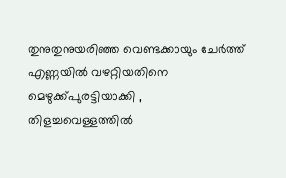തുനുതുനുയരിഞ്ഞ വെണ്ടക്കായും ചേര്‍ത്ത്
എണ്ണയില്‍ വഴറ്റിയതിനെ മെഴുക്ക്‌പുരട്ടിയാക്കി ,
തിളച്ചവെള്ളത്തില്‍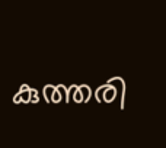കുത്തരി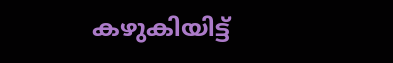കഴുകിയിട്ട്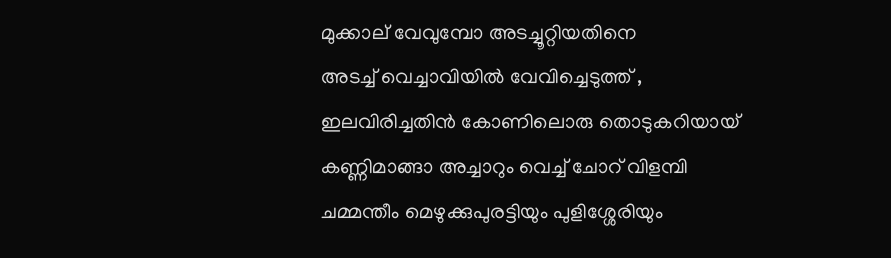മുക്കാല് വേവുമ്പോ അടച്ചൂറ്റിയതിനെ
അടച്ച് വെച്ചാവിയില്‍ വേവിച്ചെടുത്ത് ,
ഇലവിരിച്ചതിന്‍ കോണിലൊരു തൊടുകറിയായ്
കണ്ണിമാങ്ങാ അച്ചാറും വെച്ച് ചോറ് വിളമ്പി
ചമ്മന്തീം മെഴുക്കുപുരട്ടിയും പുളിശ്ശേരിയും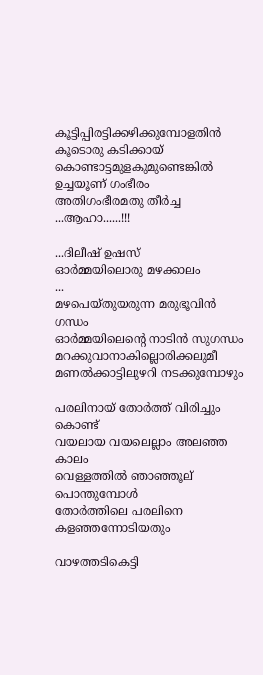കൂട്ടിപ്പിരട്ടിക്കഴിക്കുമ്പോളതിന്‍ കൂടൊരു കടിക്കായ്
കൊണ്ടാട്ടമുളകുമുണ്ടെങ്കില്‍ ഉച്ചയൂണ് ഗംഭീരം
അതിഗംഭീരമതു തീര്‍ച്ച ...ആഹാ......!!!

...ദിലീഷ് ഉഷസ്
ഓര്‍മ്മയിലൊരു മഴക്കാലം
...
മഴപെയ്തുയരുന്ന മരുഭൂവിന്‍ ഗന്ധം
ഓര്‍മ്മയിലെന്‍റെ നാടിന്‍ സുഗന്ധം
മറക്കുവാനാകില്ലൊരിക്കലുമീ
മണല്‍ക്കാട്ടിലുഴറി നടക്കുമ്പോഴും

പരലിനായ് തോര്‍ത്ത് വിരിച്ചും കൊണ്ട്
വയലായ വയലെല്ലാം അലഞ്ഞ കാലം
വെള്ളത്തില്‍ ഞാഞ്ഞൂല് പൊന്തുമ്പോള്‍
തോര്‍ത്തിലെ പരലിനെ കളഞ്ഞന്നോടിയതും

വാഴത്തടികെട്ടി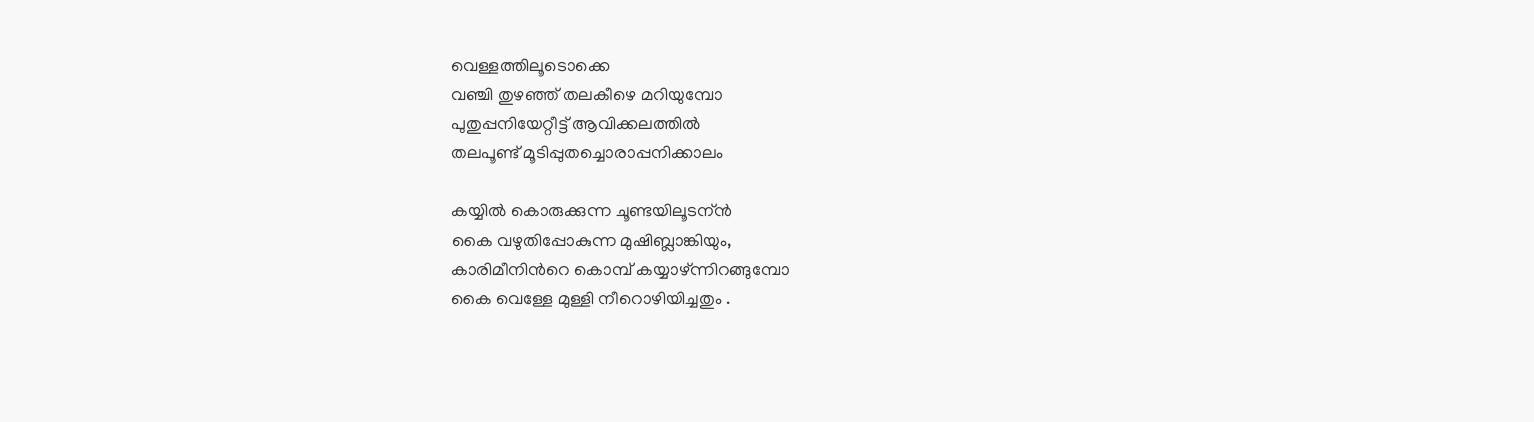വെള്ളത്തിലൂടൊക്കെ
വഞ്ചി തുഴഞ്ഞ് തലകീഴെ മറിയുമ്പോ
പുതുപ്പനിയേറ്റീട്ട് ആവിക്കലത്തില്‍
തലപൂണ്ട് മൂടിപ്പുതച്ചൊരാപ്പനിക്കാലം

കയ്യില്‍ കൊരുക്കുന്ന ചൂണ്ടയിലൂടന്ന്‍
കൈ വഴുതിപ്പോകുന്ന മുഷിബ്ലാങ്കിയും,
കാരിമീനിന്‍റെ കൊമ്പ് കയ്യാഴ്ന്നിറങ്ങുമ്പോ
കൈ വെള്ളേ മുള്ളി നീറൊഴിയിച്ചതും .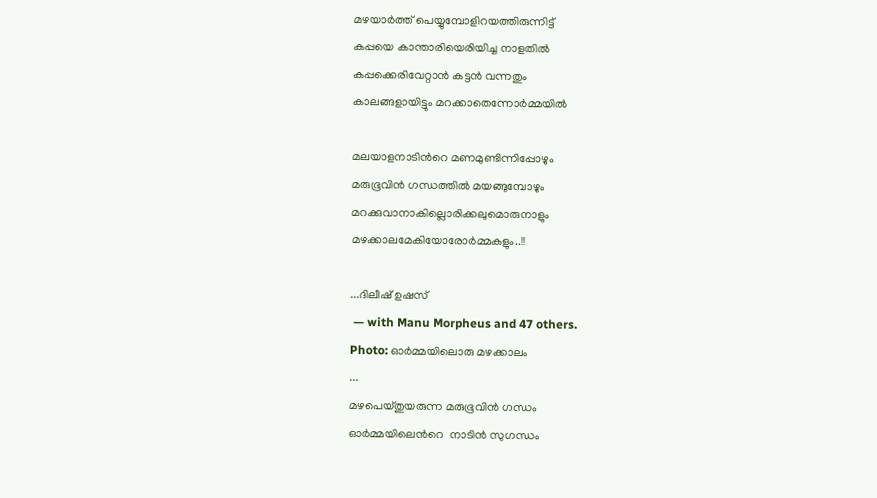മഴയാര്‍ത്ത് പെയ്യുമ്പോളിറയത്തിരുന്നിട്ട്‌
കപ്പയെ കാ‍ന്താരിയെരിയിച്ച നാളതില്‍
കപ്പക്കെരിവേറ്റാന്‍ കട്ടന്‍ വന്നതും
കാലങ്ങളായിട്ടും മറക്കാതെന്നോര്‍മ്മയില്‍

മലയാളനാടിന്‍റെ മണമുണ്ടിന്നിപ്പോഴും
മരുഭൂവിന്‍ ഗന്ധത്തില്‍ മയങ്ങുമ്പോഴും
മറക്കുവാനാകില്ലൊരിക്കലുമൊരുനാളും
മഴക്കാലമേകിയോരോര്‍മ്മകളും..!!

...ദിലീഷ് ഉഷസ്
 — with Manu Morpheus and 47 others.
Photo: ഓര്‍മ്മയിലൊരു മഴക്കാലം
...
മഴപെയ്തുയരുന്ന മരുഭൂവിന്‍ ഗന്ധം
ഓര്‍മ്മയിലെന്‍റെ  നാടിന്‍ സുഗന്ധം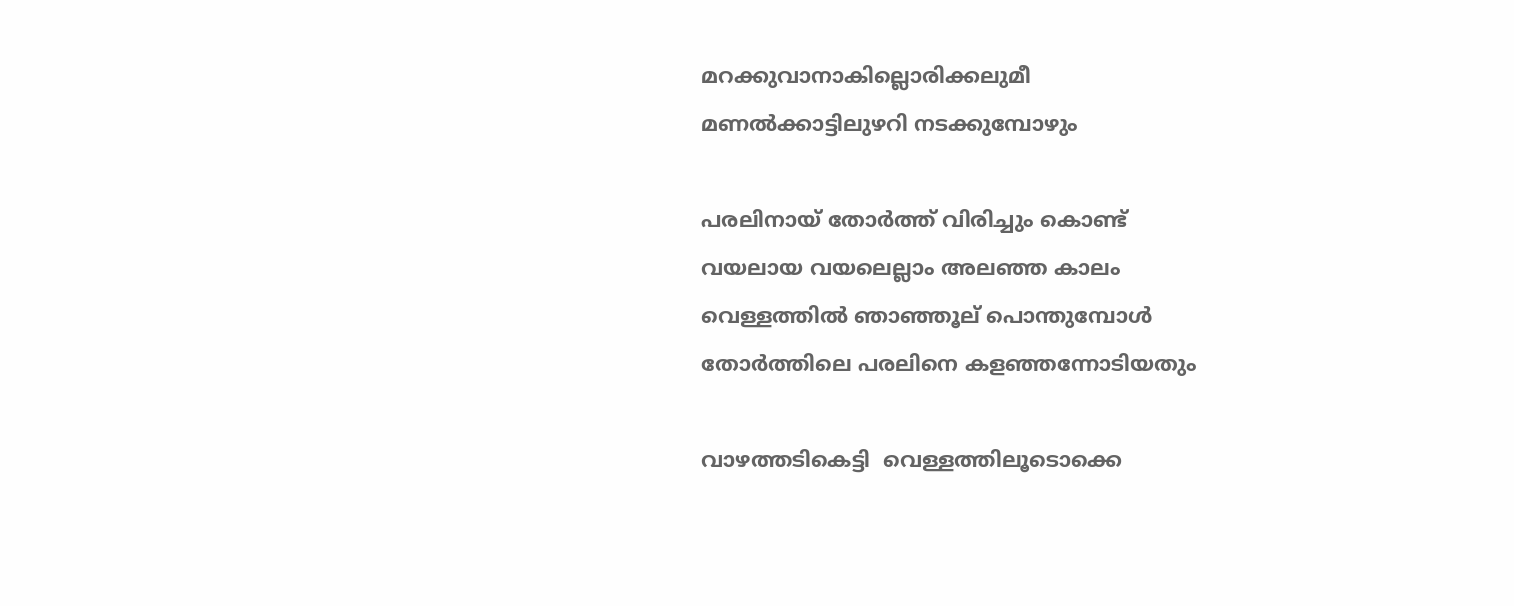മറക്കുവാനാകില്ലൊരിക്കലുമീ
മണല്‍ക്കാട്ടിലുഴറി നടക്കുമ്പോഴും

പരലിനായ് തോര്‍ത്ത് വിരിച്ചും കൊണ്ട്
വയലായ വയലെല്ലാം അലഞ്ഞ കാലം
വെള്ളത്തില്‍ ഞാഞ്ഞൂല് പൊന്തുമ്പോള്‍
തോര്‍ത്തിലെ പരലിനെ കളഞ്ഞന്നോടിയതും

വാഴത്തടികെട്ടി  വെള്ളത്തിലൂടൊക്കെ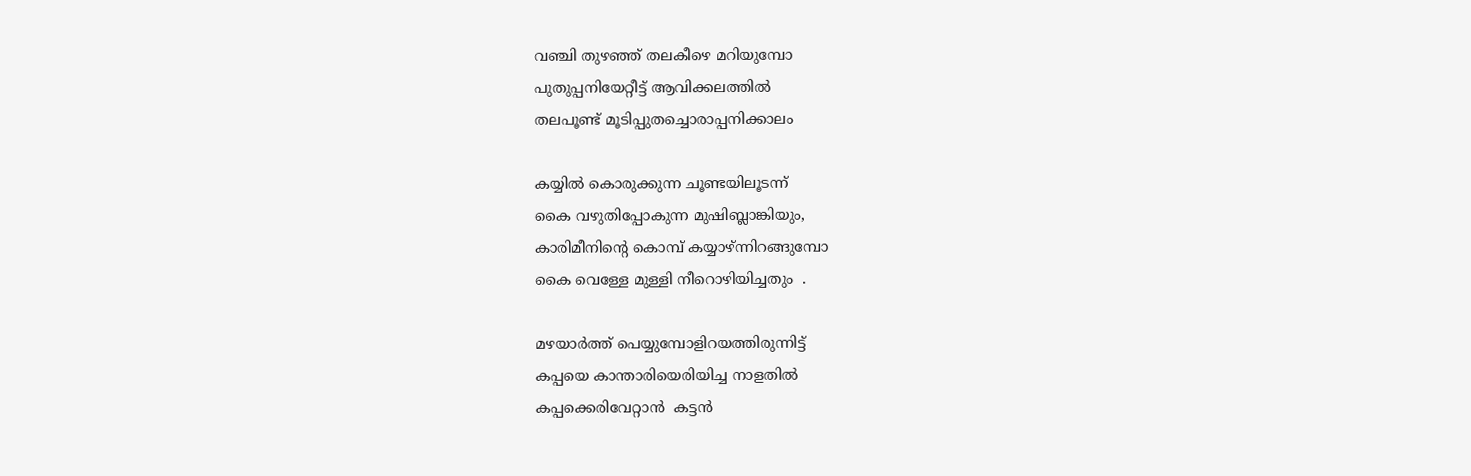വഞ്ചി തുഴഞ്ഞ് തലകീഴെ മറിയുമ്പോ
പുതുപ്പനിയേറ്റീട്ട് ആവിക്കലത്തില്‍
തലപൂണ്ട് മൂടിപ്പുതച്ചൊരാപ്പനിക്കാലം

കയ്യില്‍ കൊരുക്കുന്ന ചൂണ്ടയിലൂടന്ന്‍
കൈ വഴുതിപ്പോകുന്ന മുഷിബ്ലാങ്കിയും,
കാരിമീനിന്‍റെ കൊമ്പ് കയ്യാഴ്ന്നിറങ്ങുമ്പോ
കൈ വെള്ളേ മുള്ളി നീറൊഴിയിച്ചതും  .

മഴയാര്‍ത്ത് പെയ്യുമ്പോളിറയത്തിരുന്നിട്ട്‌
കപ്പയെ കാ‍ന്താരിയെരിയിച്ച നാളതില്‍
കപ്പക്കെരിവേറ്റാന്‍  കട്ടന്‍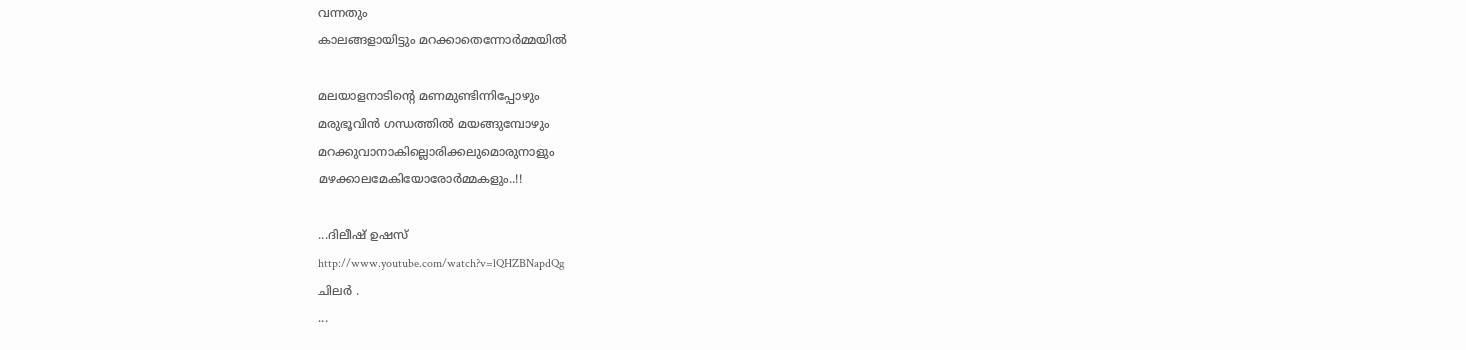വന്നതും
കാലങ്ങളായിട്ടും മറക്കാതെന്നോര്‍മ്മയില്‍

മലയാളനാടിന്‍റെ മണമുണ്ടിന്നിപ്പോഴും
മരുഭൂവിന്‍ ഗന്ധത്തില്‍ മയങ്ങുമ്പോഴും
മറക്കുവാനാകില്ലൊരിക്കലുമൊരുനാളും
മഴക്കാലമേകിയോരോര്‍മ്മകളും..!!

...ദിലീഷ് ഉഷസ്
http://www.youtube.com/watch?v=lQHZBNapdQg
ചിലര്‍ .
...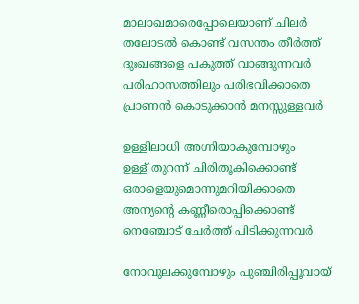മാലാഖമാരെപ്പോലെയാണ് ചിലര്‍
തലോടല്‍ കൊണ്ട് വസന്തം തീര്‍ത്ത്
ദുഃഖങ്ങളെ പകുത്ത് വാങ്ങുന്നവര്‍
പരിഹാസത്തിലും പരിഭവിക്കാതെ
പ്രാണന്‍ കൊടുക്കാന്‍ മനസ്സുള്ളവര്‍

ഉള്ളിലാധി അഗ്നിയാകുമ്പോഴും
ഉള്ള് തുറന്ന് ചിരിതൂകിക്കൊണ്ട്
ഒരാളെയുമൊന്നുമറിയിക്കാതെ
അന്യന്‍റെ കണ്ണീരൊപ്പിക്കൊണ്ട്
നെഞ്ചോട്‌ ചേര്‍ത്ത് പിടിക്കുന്നവര്‍

നോവുലക്കുമ്പോഴും പുഞ്ചിരിപ്പൂവായ്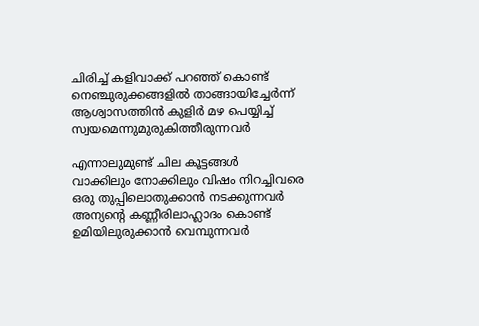ചിരിച്ച് കളിവാക്ക് പറഞ്ഞ് കൊണ്ട്
നെഞ്ചുരുക്കങ്ങളില്‍ താങ്ങായിച്ചേര്‍ന്ന്‍
ആശ്വാസത്തിന്‍ കുളിര്‍ മഴ പെയ്യിച്ച്
സ്വയമെന്നുമുരുകിത്തീരുന്നവര്‍

എന്നാലുമുണ്ട് ചില കൂട്ടങ്ങള്‍
വാക്കിലും നോക്കിലും വിഷം നിറച്ചിവരെ
ഒരു തുപ്പിലൊതുക്കാന്‍ നടക്കുന്നവര്‍
അന്യന്‍റെ കണ്ണീരിലാഹ്ലാദം കൊണ്ട്
ഉമിയിലുരുക്കാന്‍ വെമ്പുന്നവര്‍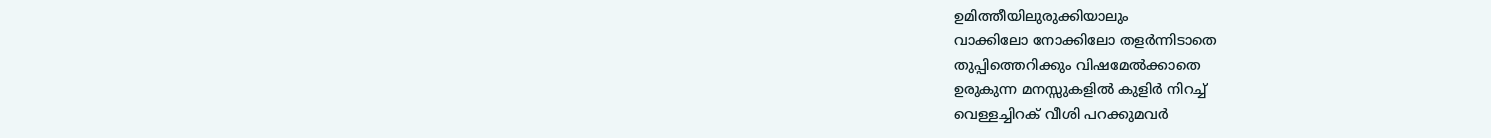ഉമിത്തീയിലുരുക്കിയാലും
വാക്കിലോ നോക്കിലോ തളര്‍ന്നിടാതെ
തുപ്പിത്തെറിക്കും വിഷമേല്‍ക്കാതെ
ഉരുകുന്ന മനസ്സുകളില്‍ കുളിര്‍ നിറച്ച്
വെള്ളച്ചിറക് വീശി പറക്കുമവര്‍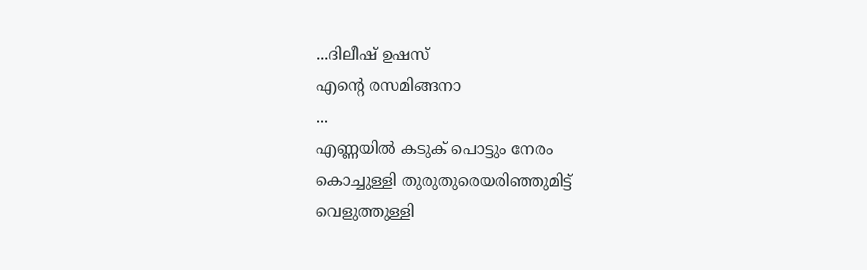...ദിലീഷ് ഉഷസ്
എന്‍റെ രസമിങ്ങനാ
...
എണ്ണയില്‍ കടുക് പൊട്ടും നേരം
കൊച്ചുള്ളി തുരുതുരെയരിഞ്ഞുമിട്ട്
വെളുത്തുള്ളി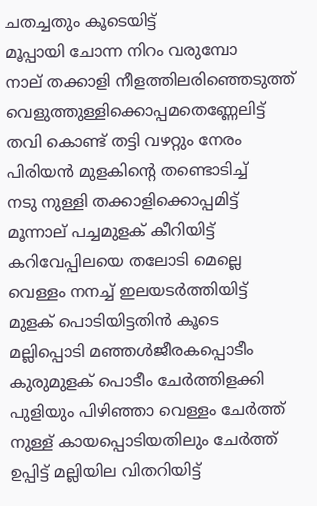ചതച്ചതും കൂടെയിട്ട്
മൂപ്പായി ചോന്ന നിറം വരുമ്പോ
നാല് തക്കാളി നീളത്തിലരിഞ്ഞെടുത്ത്
വെളുത്തുള്ളിക്കൊപ്പമതെണ്ണേലിട്ട്
തവി കൊണ്ട് തട്ടി വഴറ്റും നേരം
പിരിയന്‍ മുളകിന്‍റെ തണ്ടൊടിച്ച്
നടു നുള്ളി തക്കാളിക്കൊപ്പമിട്ട്
മൂന്നാല് പച്ചമുളക് കീറിയിട്ട്
കറിവേപ്പിലയെ തലോടി മെല്ലെ
വെള്ളം നനച്ച് ഇലയടര്‍ത്തിയിട്ട്
മുളക് പൊടിയിട്ടതിന്‍ കൂടെ
മല്ലിപ്പൊടി മഞ്ഞള്‍ജീരകപ്പൊടീം
കുരുമുളക് പൊടീം ചേര്‍ത്തിളക്കി
പുളിയും പിഴിഞ്ഞാ വെള്ളം ചേര്‍ത്ത്
നുള്ള് കായപ്പൊടിയതിലും ചേര്‍ത്ത്
ഉപ്പിട്ട് മല്ലിയില വിതറിയിട്ട്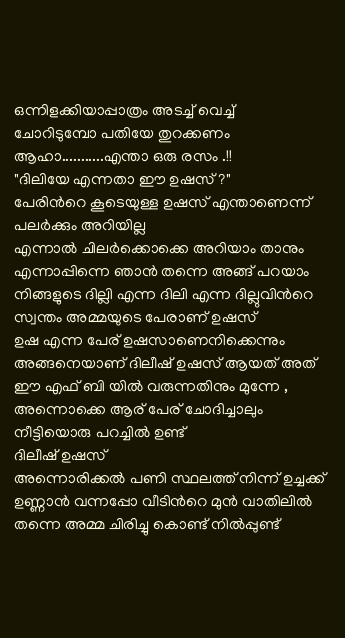ഒന്നിളക്കിയാപ്പാത്രം അടച്ച് വെച്ച്
ചോറിടുമ്പോ പതിയേ തുറക്കണം
ആഹാ...........എന്താ ഒരു രസം .!!
"ദിലിയേ എന്നതാ ഈ ഉഷസ് ?"
പേരിന്‍റെ കൂടെയുള്ള ഉഷസ് എന്താണെന്ന് പലര്‍ക്കും അറിയില്ല
എന്നാല്‍ ചിലര്‍ക്കൊക്കെ അറിയാം താനും
എന്നാപ്പിന്നെ ഞാന്‍ തന്നെ അങ്ങ് പറയാം
നിങ്ങളുടെ ദില്ലി എന്ന ദിലി എന്ന ദില്ലുവിന്‍റെ സ്വന്തം അമ്മയുടെ പേരാണ് ഉഷസ്
ഉഷ എന്ന പേര് ഉഷസാണെനിക്കെന്നും അങ്ങനെയാണ് ദിലീഷ് ഉഷസ് ആയത് അത് ഈ എഫ് ബി യില്‍ വരുന്നതിനും മുന്നേ ,
അന്നൊക്കെ ആര് പേര് ചോദിച്ചാലും നീട്ടിയൊരു പറച്ചില്‍ ഉണ്ട്
ദിലീഷ് ഉഷസ്
അന്നൊരിക്കല്‍ പണി സ്ഥലത്ത് നിന്ന് ഉച്ചക്ക് ഉണ്ണാന്‍ വന്നപ്പോ വീടിന്‍റെ മുന്‍ വാതിലില്‍ തന്നെ അമ്മ ചിരിച്ചു കൊണ്ട് നില്‍പ്പുണ്ട്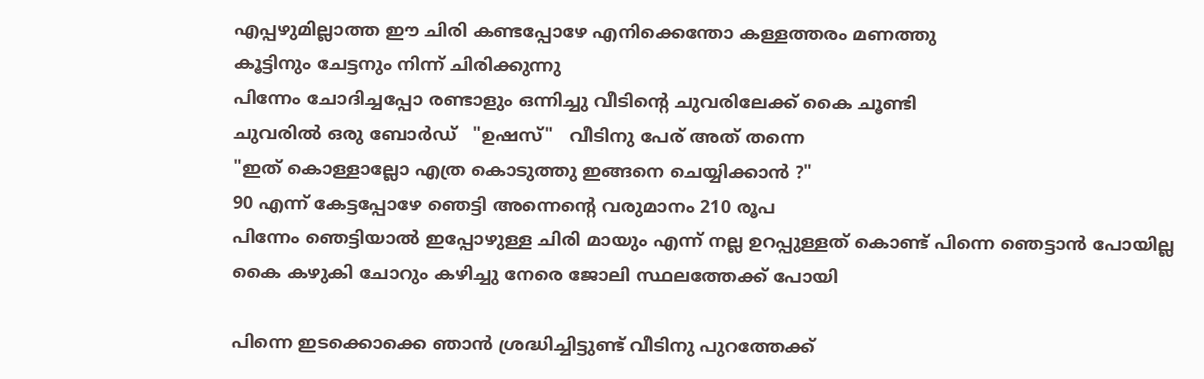എപ്പഴുമില്ലാത്ത ഈ ചിരി കണ്ടപ്പോഴേ എനിക്കെന്തോ കള്ളത്തരം മണത്തു
കൂട്ടിനും ചേട്ടനും നിന്ന് ചിരിക്കുന്നു
പിന്നേം ചോദിച്ചപ്പോ രണ്ടാളും ഒന്നിച്ചു വീടിന്‍റെ ചുവരിലേക്ക് കൈ ചൂണ്ടി
ചുവരില്‍ ഒരു ബോര്‍ഡ്   "ഉഷസ്"   വീടിനു പേര് അത് തന്നെ
"ഇത് കൊള്ളാല്ലോ എത്ര കൊടുത്തു ഇങ്ങനെ ചെയ്യിക്കാന്‍ ?"
90 എന്ന് കേട്ടപ്പോഴേ ഞെട്ടി അന്നെന്‍റെ വരുമാനം 210 രൂപ
പിന്നേം ഞെട്ടിയാല്‍ ഇപ്പോഴുള്ള ചിരി മായും എന്ന് നല്ല ഉറപ്പുള്ളത് കൊണ്ട് പിന്നെ ഞെട്ടാന്‍ പോയില്ല
കൈ കഴുകി ചോറും കഴിച്ചു നേരെ ജോലി സ്ഥലത്തേക്ക് പോയി

പിന്നെ ഇടക്കൊക്കെ ഞാന്‍ ശ്രദ്ധിച്ചിട്ടുണ്ട് വീടിനു പുറത്തേക്ക്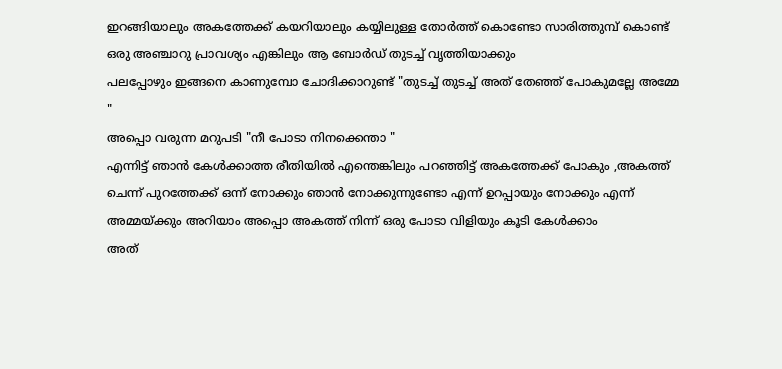ഇറങ്ങിയാലും അകത്തേക്ക് കയറിയാലും കയ്യിലുള്ള തോര്‍ത്ത് കൊണ്ടോ സാരിത്തുമ്പ്‌ കൊണ്ട് ഒരു അഞ്ചാറു പ്രാവശ്യം എങ്കിലും ആ ബോര്‍ഡ് തുടച്ച് വൃത്തിയാക്കും
പലപ്പോഴും ഇങ്ങനെ കാണുമ്പോ ചോദിക്കാറുണ്ട് "തുടച്ച് തുടച്ച് അത് തേഞ്ഞ് പോകുമല്ലേ അമ്മേ "
അപ്പൊ വരുന്ന മറുപടി "നീ പോടാ നിനക്കെന്താ "
എന്നിട്ട് ഞാന്‍ കേള്‍ക്കാത്ത രീതിയില്‍ എന്തെങ്കിലും പറഞ്ഞിട്ട് അകത്തേക്ക് പോകും ,അകത്ത് ചെന്ന് പുറത്തേക്ക് ഒന്ന് നോക്കും ഞാന്‍ നോക്കുന്നുണ്ടോ എന്ന് ഉറപ്പായും നോക്കും എന്ന് അമ്മയ്ക്കും അറിയാം അപ്പൊ അകത്ത് നിന്ന് ഒരു പോടാ വിളിയും കൂടി കേള്‍ക്കാം
അത്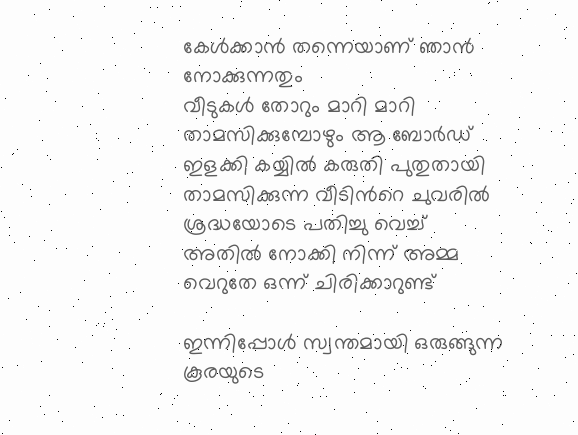കേള്‍ക്കാന്‍ തന്നെയാണ് ഞാന്‍ നോക്കുന്നതും
വീടുകള്‍ തോറും മാറി മാറി താമസിക്കുമ്പോഴും ആ ബോര്‍ഡ് ഇളക്കി കയ്യില്‍ കരുതി പുതുതായി താമസിക്കുന്ന വീടിന്‍റെ ചുവരില്‍ ശ്രദ്ധയോടെ പതിച്ചു വെച്ച് അതില്‍ നോക്കി നിന്ന് അമ്മ വെറുതേ ഒന്ന് ചിരിക്കാറുണ്ട്

ഇന്നിപ്പോള്‍ സ്വന്തമായി ഒരുങ്ങുന്ന കൂരയുടെ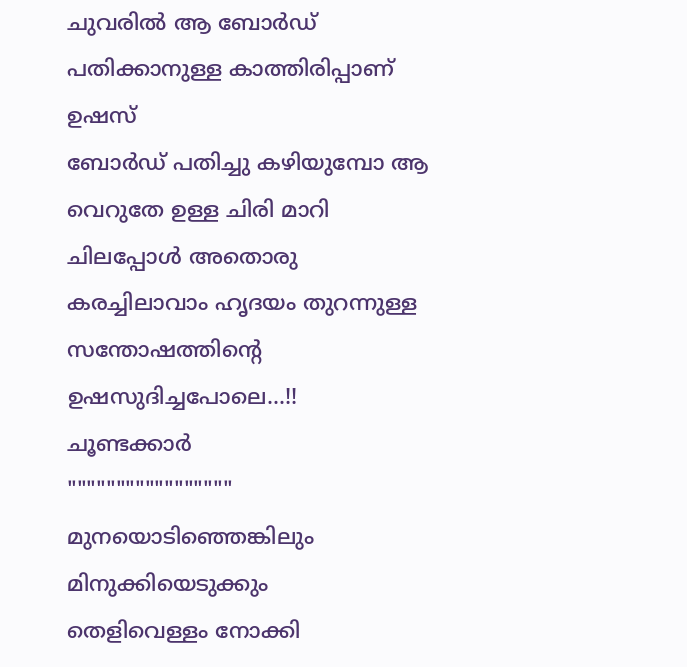ചുവരില്‍ ആ ബോര്‍ഡ് പതിക്കാനുള്ള കാത്തിരിപ്പാണ് ഉഷസ്
ബോര്‍ഡ് പതിച്ചു കഴിയുമ്പോ ആ വെറുതേ ഉള്ള ചിരി മാറി ചിലപ്പോള്‍ അതൊരു കരച്ചിലാവാം ഹൃദയം തുറന്നുള്ള സന്തോഷത്തിന്‍റെ ഉഷസുദിച്ചപോലെ...!!
ചൂണ്ടക്കാർ
"""""""""""""""""
മുനയൊടിഞ്ഞെങ്കിലും മിനുക്കിയെടുക്കും
തെളിവെള്ളം നോക്കി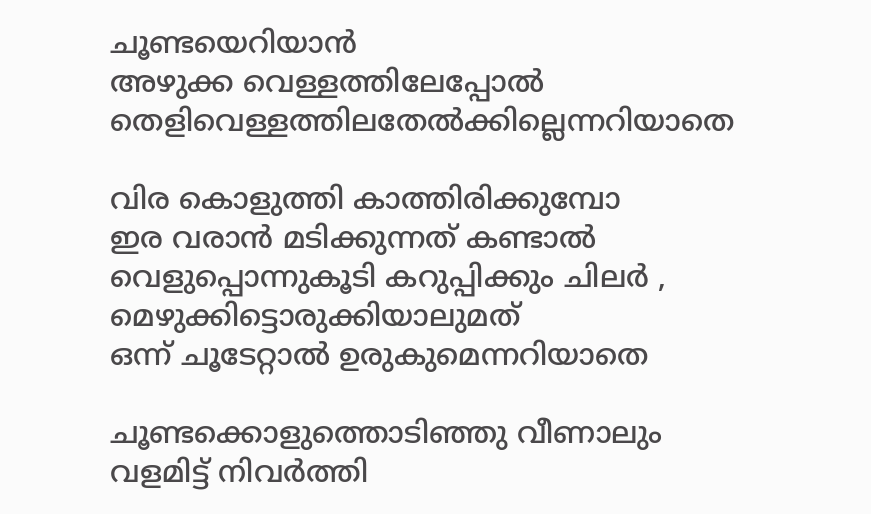ചൂണ്ടയെറിയാൻ
അഴുക്ക വെള്ളത്തിലേപ്പോൽ
തെളിവെള്ളത്തിലതേൽക്കില്ലെന്നറിയാതെ

വിര കൊളുത്തി കാത്തിരിക്കുമ്പോ
ഇര വരാൻ മടിക്കുന്നത്‌ കണ്ടാൽ
വെളുപ്പൊന്നുകൂടി കറുപ്പിക്കും ചിലർ ,
മെഴുക്കിട്ടൊരുക്കിയാലുമത്‌
ഒന്ന് ചൂടേറ്റാൽ ഉരുകുമെന്നറിയാതെ

ചൂണ്ടക്കൊളുത്തൊടിഞ്ഞു വീണാലും
വളമിട്ട്‌ നിവർത്തി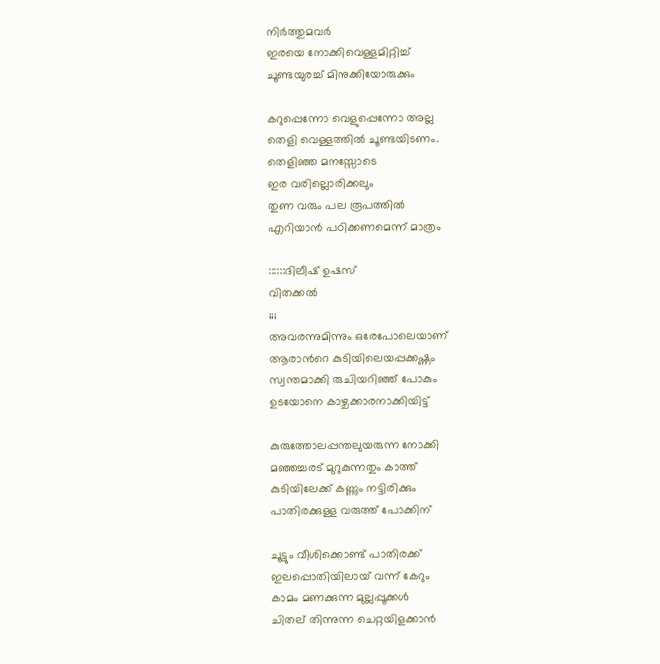നിര്‍ത്തുമവര്‍
ഇരയെ നോക്കിവെള്ളമിറ്റിച്ച്
ചൂണ്ടയുരച്ച് മിനുക്കിയോരുക്കും

കറുപ്പെന്നോ വെളുപ്പെന്നോ അല്ല
തെളി വെള്ളത്തിൽ ചൂണ്ടയിടണം.
തെളിഞ്ഞ മനസ്സോടെ
ഇര വരില്ലൊരിക്കലും
തുണ വരും പല രൂപത്തിൽ
എറിയാൻ പഠിക്കണമെന്ന് മാത്രം

::::::ദിലീഷ്‌ ഉഷസ്‌
വിതക്കല്‍
;;;
അവരന്നുമിന്നും ഒരേപോലെയാണ്
ആരാന്‍റെ കുടിയിലെയപ്പക്കഷ്ണം
സ്വന്തമാക്കി രുചിയറിഞ്ഞ് പോകും
ഉടയോനെ കാഴ്ചക്കാരനാക്കിയിട്ട്

കുരുത്തോലപ്പന്തലുയരുന്ന നോക്കി
മഞ്ഞച്ചരട് മുറുകുന്നതും കാത്ത്
കുടിയിലേക്ക് കണ്ണും നട്ടിരിക്കും
പാതിരക്കുള്ള വരുത്ത് പോക്കിന്

ചൂട്ടും വീശിക്കൊണ്ട് പാതിരക്ക്
ഇലപ്പൊതിയിലായ് വന്ന് കേറും
കാമം മണക്കുന്ന മുല്ലപ്പൂക്കള്‍
ചിതല് തിന്നുന്ന ചെറ്റയിളക്കാന്‍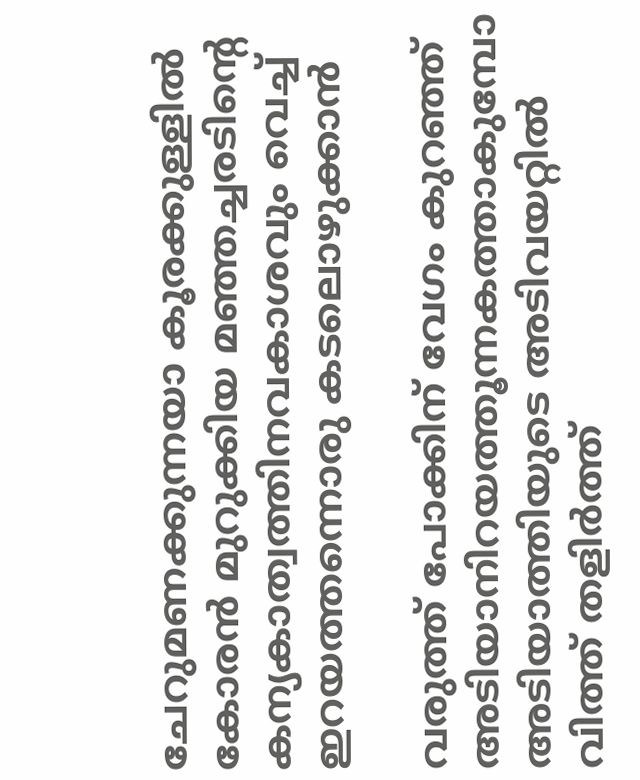ചേറുമണക്കുന്നയാ കൂരക്കുള്ളില്‍
കോരന്‍ മുറുക്കിയ മഞ്ഞച്ചരടിന്‍റെ
കന്യകാത്വത്തിനവകാശവും വെച്ച്
ഇറയത്തന്നൊരു കടലൊഴുക്കാന്‍

വരുത്ത് പോക്കിന് വേഗം കുറഞ്ഞ്
അടിയാനിറയത്തൂന്നകത്താകുമ്പോ
അടിയാത്തിയുടെ അടിവയറ്റില്‍
വിത്ത് തളിര്‍ത്ത്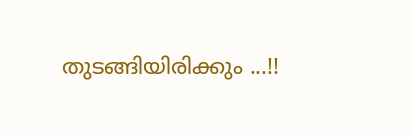തുടങ്ങിയിരിക്കും ...!!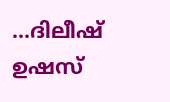...ദിലീഷ് ഉഷസ്